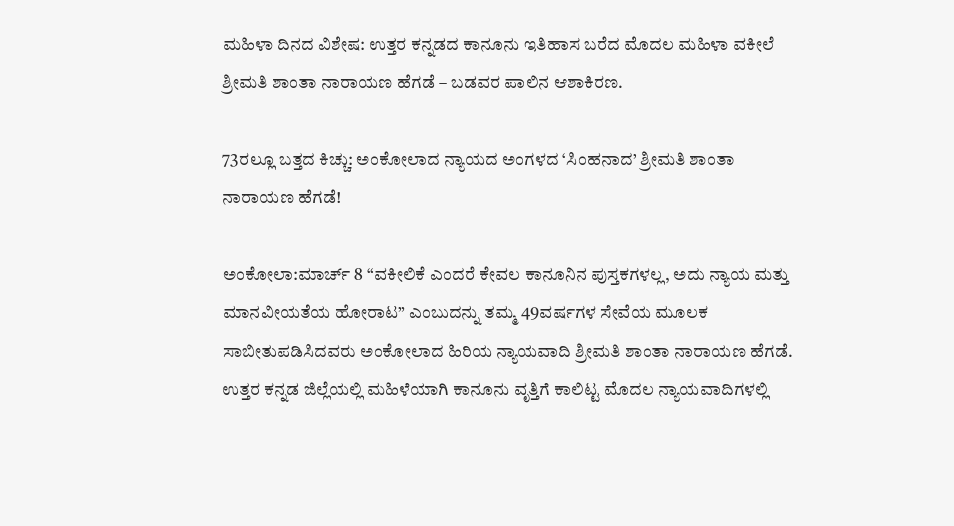ಮಹಿಳಾ ದಿನದ ವಿಶೇಷ: ಉತ್ತರ ಕನ್ನಡದ ಕಾನೂನು ಇತಿಹಾಸ ಬರೆದ ಮೊದಲ ಮಹಿಳಾ ವಕೀಲೆ ಶ್ರೀಮತಿ ಶಾಂತಾ ನಾರಾಯಣ ಹೆಗಡೆ – ಬಡವರ ಪಾಲಿನ ಆಶಾಕಿರಣ.

73ರಲ್ಲೂ ಬತ್ತದ ಕಿಚ್ಚು: ಅಂಕೋಲಾದ ನ್ಯಾಯದ ಅಂಗಳದ ‘ಸಿಂಹನಾದ’ ಶ್ರೀಮತಿ ಶಾಂತಾ ನಾರಾಯಣ ಹೆಗಡೆ!

ಅಂಕೋಲಾ:ಮಾರ್ಚ್ 8 “ವಕೀಲಿಕೆ ಎಂದರೆ ಕೇವಲ ಕಾನೂನಿನ ಪುಸ್ತಕಗಳಲ್ಲ, ಅದು ನ್ಯಾಯ ಮತ್ತು ಮಾನವೀಯತೆಯ ಹೋರಾಟ” ಎಂಬುದನ್ನು ತಮ್ಮ 49ವರ್ಷಗಳ ಸೇವೆಯ ಮೂಲಕ ಸಾಬೀತುಪಡಿಸಿದವರು ಅಂಕೋಲಾದ ಹಿರಿಯ ನ್ಯಾಯವಾದಿ ಶ್ರೀಮತಿ ಶಾಂತಾ ನಾರಾಯಣ ಹೆಗಡೆ. ಉತ್ತರ ಕನ್ನಡ ಜಿಲ್ಲೆಯಲ್ಲಿ ಮಹಿಳೆಯಾಗಿ ಕಾನೂನು ವೃತ್ತಿಗೆ ಕಾಲಿಟ್ಟ ಮೊದಲ ನ್ಯಾಯವಾದಿಗಳಲ್ಲಿ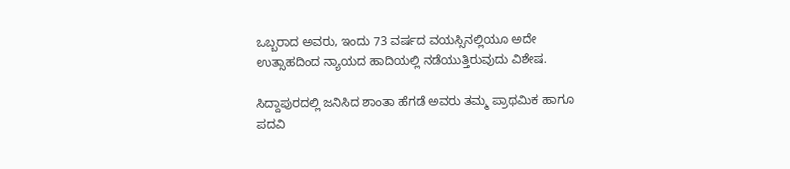ಒಬ್ಬರಾದ ಅವರು, ಇಂದು 73 ವರ್ಷದ ವಯಸ್ಸಿನಲ್ಲಿಯೂ ಅದೇ ಉತ್ಸಾಹದಿಂದ ನ್ಯಾಯದ ಹಾದಿಯಲ್ಲಿ ನಡೆಯುತ್ತಿರುವುದು ವಿಶೇಷ.

ಸಿದ್ದಾಪುರದಲ್ಲಿ ಜನಿಸಿದ ಶಾಂತಾ ಹೆಗಡೆ ಅವರು ತಮ್ಮ ಪ್ರಾಥಮಿಕ ಹಾಗೂ ಪದವಿ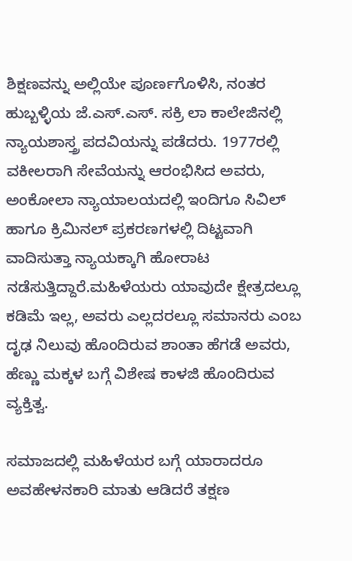ಶಿಕ್ಷಣವನ್ನು ಅಲ್ಲಿಯೇ ಪೂರ್ಣಗೊಳಿಸಿ, ನಂತರ ಹುಬ್ಬಳ್ಳಿಯ ಜೆ.ಎಸ್.ಎಸ್. ಸಕ್ರಿ ಲಾ ಕಾಲೇಜಿನಲ್ಲಿ ನ್ಯಾಯಶಾಸ್ತ್ರ ಪದವಿಯನ್ನು ಪಡೆದರು. 1977ರಲ್ಲಿ ವಕೀಲರಾಗಿ ಸೇವೆಯನ್ನು ಆರಂಭಿಸಿದ ಅವರು, ಅಂಕೋಲಾ ನ್ಯಾಯಾಲಯದಲ್ಲಿ ಇಂದಿಗೂ ಸಿವಿಲ್ ಹಾಗೂ ಕ್ರಿಮಿನಲ್ ಪ್ರಕರಣಗಳಲ್ಲಿ ದಿಟ್ಟವಾಗಿ ವಾದಿಸುತ್ತಾ ನ್ಯಾಯಕ್ಕಾಗಿ ಹೋರಾಟ ನಡೆಸುತ್ತಿದ್ದಾರೆ.ಮಹಿಳೆಯರು ಯಾವುದೇ ಕ್ಷೇತ್ರದಲ್ಲೂ ಕಡಿಮೆ ಇಲ್ಲ, ಅವರು ಎಲ್ಲದರಲ್ಲೂ ಸಮಾನರು ಎಂಬ ದೃಢ ನಿಲುವು ಹೊಂದಿರುವ ಶಾಂತಾ ಹೆಗಡೆ ಅವರು, ಹೆಣ್ಣು ಮಕ್ಕಳ ಬಗ್ಗೆ ವಿಶೇಷ ಕಾಳಜಿ ಹೊಂದಿರುವ ವ್ಯಕ್ತಿತ್ವ.

ಸಮಾಜದಲ್ಲಿ ಮಹಿಳೆಯರ ಬಗ್ಗೆ ಯಾರಾದರೂ ಅವಹೇಳನಕಾರಿ ಮಾತು ಆಡಿದರೆ ತಕ್ಷಣ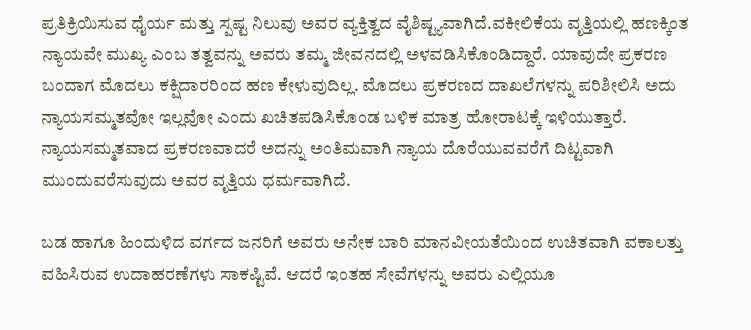ಪ್ರತಿಕ್ರಿಯಿಸುವ ಧೈರ್ಯ ಮತ್ತು ಸ್ಪಷ್ಟ ನಿಲುವು ಅವರ ವ್ಯಕ್ತಿತ್ವದ ವೈಶಿಷ್ಟ್ಯವಾಗಿದೆ.ವಕೀಲಿಕೆಯ ವೃತ್ತಿಯಲ್ಲಿ ಹಣಕ್ಕಿಂತ ನ್ಯಾಯವೇ ಮುಖ್ಯ ಎಂಬ ತತ್ವವನ್ನು ಅವರು ತಮ್ಮ ಜೀವನದಲ್ಲಿ ಅಳವಡಿಸಿಕೊಂಡಿದ್ದಾರೆ. ಯಾವುದೇ ಪ್ರಕರಣ ಬಂದಾಗ ಮೊದಲು ಕಕ್ಷಿದಾರರಿಂದ ಹಣ ಕೇಳುವುದಿಲ್ಲ. ಮೊದಲು ಪ್ರಕರಣದ ದಾಖಲೆಗಳನ್ನು ಪರಿಶೀಲಿಸಿ ಅದು ನ್ಯಾಯಸಮ್ಮತವೋ ಇಲ್ಲವೋ ಎಂದು ಖಚಿತಪಡಿಸಿಕೊಂಡ ಬಳಿಕ ಮಾತ್ರ ಹೋರಾಟಕ್ಕೆ ಇಳಿಯುತ್ತಾರೆ. ನ್ಯಾಯಸಮ್ಮತವಾದ ಪ್ರಕರಣವಾದರೆ ಅದನ್ನು ಅಂತಿಮವಾಗಿ ನ್ಯಾಯ ದೊರೆಯುವವರೆಗೆ ದಿಟ್ಟವಾಗಿ ಮುಂದುವರೆಸುವುದು ಅವರ ವೃತ್ತಿಯ ಧರ್ಮವಾಗಿದೆ.

ಬಡ ಹಾಗೂ ಹಿಂದುಳಿದ ವರ್ಗದ ಜನರಿಗೆ ಅವರು ಅನೇಕ ಬಾರಿ ಮಾನವೀಯತೆಯಿಂದ ಉಚಿತವಾಗಿ ವಕಾಲತ್ತು ವಹಿಸಿರುವ ಉದಾಹರಣೆಗಳು ಸಾಕಷ್ಟಿವೆ. ಆದರೆ ಇಂತಹ ಸೇವೆಗಳನ್ನು ಅವರು ಎಲ್ಲಿಯೂ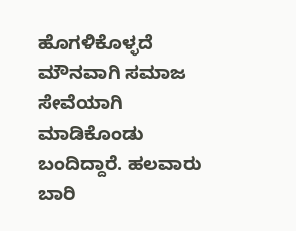ಹೊಗಳಿಕೊಳ್ಳದೆ ಮೌನವಾಗಿ ಸಮಾಜ ಸೇವೆಯಾಗಿ ಮಾಡಿಕೊಂಡು ಬಂದಿದ್ದಾರೆ. ಹಲವಾರು ಬಾರಿ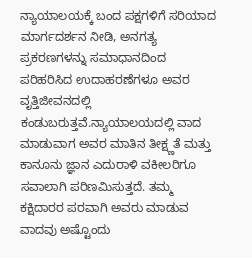ನ್ಯಾಯಾಲಯಕ್ಕೆ ಬಂದ ಪಕ್ಷಗಳಿಗೆ ಸರಿಯಾದ ಮಾರ್ಗದರ್ಶನ ನೀಡಿ, ಅನಗತ್ಯ ಪ್ರಕರಣಗಳನ್ನು ಸಮಾಧಾನದಿಂದ ಪರಿಹರಿಸಿದ ಉದಾಹರಣೆಗಳೂ ಅವರ ವೃತ್ತಿಜೀವನದಲ್ಲಿ ಕಂಡುಬರುತ್ತವೆ.ನ್ಯಾಯಾಲಯದಲ್ಲಿ ವಾದ ಮಾಡುವಾಗ ಅವರ ಮಾತಿನ ತೀಕ್ಷ್ಣತೆ ಮತ್ತು ಕಾನೂನು ಜ್ಞಾನ ಎದುರಾಳಿ ವಕೀಲರಿಗೂ ಸವಾಲಾಗಿ ಪರಿಣಮಿಸುತ್ತದೆ. ತಮ್ಮ ಕಕ್ಷಿದಾರರ ಪರವಾಗಿ ಅವರು ಮಾಡುವ ವಾದವು ಅಷ್ಟೊಂದು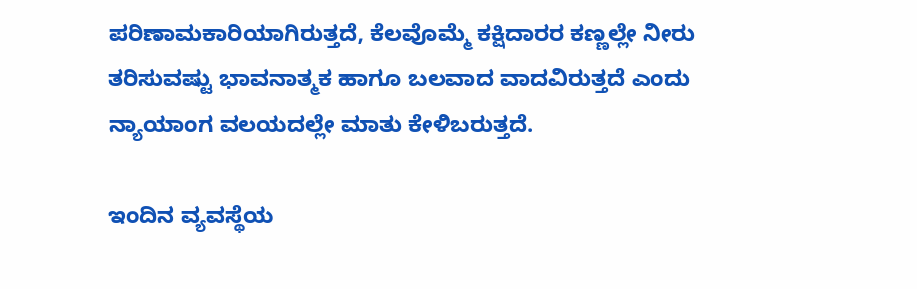ಪರಿಣಾಮಕಾರಿಯಾಗಿರುತ್ತದೆ, ಕೆಲವೊಮ್ಮೆ ಕಕ್ಷಿದಾರರ ಕಣ್ಣಲ್ಲೇ ನೀರು ತರಿಸುವಷ್ಟು ಭಾವನಾತ್ಮಕ ಹಾಗೂ ಬಲವಾದ ವಾದವಿರುತ್ತದೆ ಎಂದು ನ್ಯಾಯಾಂಗ ವಲಯದಲ್ಲೇ ಮಾತು ಕೇಳಿಬರುತ್ತದೆ.

ಇಂದಿನ ವ್ಯವಸ್ಥೆಯ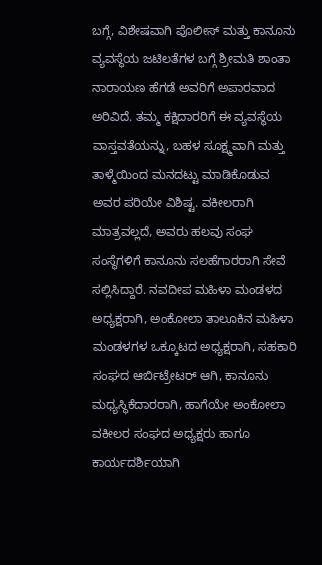ಬಗ್ಗೆ, ವಿಶೇಷವಾಗಿ ಪೊಲೀಸ್ ಮತ್ತು ಕಾನೂನು ವ್ಯವಸ್ಥೆಯ ಜಟಿಲತೆಗಳ ಬಗ್ಗೆ ಶ್ರೀಮತಿ ಶಾಂತಾ ನಾರಾಯಣ ಹೆಗಡೆ ಅವರಿಗೆ ಅಪಾರವಾದ ಅರಿವಿದೆ. ತಮ್ಮ ಕಕ್ಷಿದಾರರಿಗೆ ಈ ವ್ಯವಸ್ಥೆಯ ವಾಸ್ತವತೆಯನ್ನು, ಬಹಳ ಸೂಕ್ಷ್ಮವಾಗಿ ಮತ್ತು ತಾಳ್ಮೆಯಿಂದ ಮನದಟ್ಟು ಮಾಡಿಕೊಡುವ ಅವರ ಪರಿಯೇ ವಿಶಿಷ್ಟ. ವಕೀಲರಾಗಿ ಮಾತ್ರವಲ್ಲದೆ, ಅವರು ಹಲವು ಸಂಘ ಸಂಸ್ಥೆಗಳಿಗೆ ಕಾನೂನು ಸಲಹೆಗಾರರಾಗಿ ಸೇವೆ ಸಲ್ಲಿಸಿದ್ದಾರೆ. ನವದೀಪ ಮಹಿಳಾ ಮಂಡಳದ ಅಧ್ಯಕ್ಷರಾಗಿ, ಅಂಕೋಲಾ ತಾಲೂಕಿನ ಮಹಿಳಾ ಮಂಡಳಗಳ ಒಕ್ಕೂಟದ ಅಧ್ಯಕ್ಷರಾಗಿ, ಸಹಕಾರಿ ಸಂಘದ ಆರ್ಬಿಟ್ರೇಟರ್ ಆಗಿ, ಕಾನೂನು ಮಧ್ಯಸ್ಥಿಕೆದಾರರಾಗಿ, ಹಾಗೆಯೇ ಅಂಕೋಲಾ ವಕೀಲರ ಸಂಘದ ಅಧ್ಯಕ್ಷರು ಹಾಗೂ ಕಾರ್ಯದರ್ಶಿಯಾಗಿ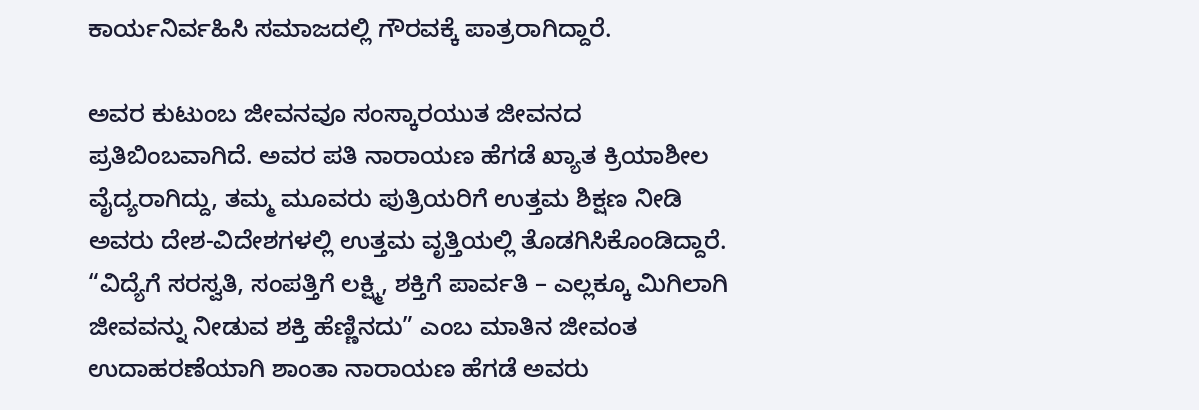ಕಾರ್ಯನಿರ್ವಹಿಸಿ ಸಮಾಜದಲ್ಲಿ ಗೌರವಕ್ಕೆ ಪಾತ್ರರಾಗಿದ್ದಾರೆ.

ಅವರ ಕುಟುಂಬ ಜೀವನವೂ ಸಂಸ್ಕಾರಯುತ ಜೀವನದ ಪ್ರತಿಬಿಂಬವಾಗಿದೆ. ಅವರ ಪತಿ ನಾರಾಯಣ ಹೆಗಡೆ ಖ್ಯಾತ ಕ್ರಿಯಾಶೀಲ ವೈದ್ಯರಾಗಿದ್ದು, ತಮ್ಮ ಮೂವರು ಪುತ್ರಿಯರಿಗೆ ಉತ್ತಮ ಶಿಕ್ಷಣ ನೀಡಿ ಅವರು ದೇಶ-ವಿದೇಶಗಳಲ್ಲಿ ಉತ್ತಮ ವೃತ್ತಿಯಲ್ಲಿ ತೊಡಗಿಸಿಕೊಂಡಿದ್ದಾರೆ. “ವಿದ್ಯೆಗೆ ಸರಸ್ವತಿ, ಸಂಪತ್ತಿಗೆ ಲಕ್ಷ್ಮಿ, ಶಕ್ತಿಗೆ ಪಾರ್ವತಿ – ಎಲ್ಲಕ್ಕೂ ಮಿಗಿಲಾಗಿ ಜೀವವನ್ನು ನೀಡುವ ಶಕ್ತಿ ಹೆಣ್ಣಿನದು” ಎಂಬ ಮಾತಿನ ಜೀವಂತ ಉದಾಹರಣೆಯಾಗಿ ಶಾಂತಾ ನಾರಾಯಣ ಹೆಗಡೆ ಅವರು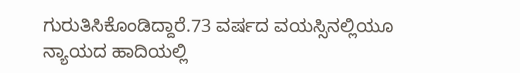ಗುರುತಿಸಿಕೊಂಡಿದ್ದಾರೆ.73 ವರ್ಷದ ವಯಸ್ಸಿನಲ್ಲಿಯೂ ನ್ಯಾಯದ ಹಾದಿಯಲ್ಲಿ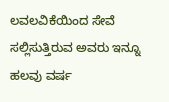ಲವಲವಿಕೆಯಿಂದ ಸೇವೆ ಸಲ್ಲಿಸುತ್ತಿರುವ ಅವರು ಇನ್ನೂ ಹಲವು ವರ್ಷ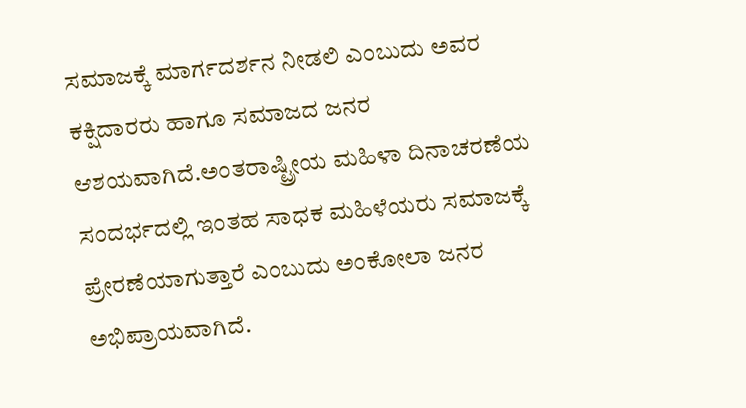ಸಮಾಜಕ್ಕೆ ಮಾರ್ಗದರ್ಶನ ನೀಡಲಿ ಎಂಬುದು ಅವರ ಕಕ್ಷಿದಾರರು ಹಾಗೂ ಸಮಾಜದ ಜನರ ಆಶಯವಾಗಿದೆ.ಅಂತರಾಷ್ಟ್ರೀಯ ಮಹಿಳಾ ದಿನಾಚರಣೆಯ ಸಂದರ್ಭದಲ್ಲಿ ಇಂತಹ ಸಾಧಕ ಮಹಿಳೆಯರು ಸಮಾಜಕ್ಕೆ ಪ್ರೇರಣೆಯಾಗುತ್ತಾರೆ ಎಂಬುದು ಅಂಕೋಲಾ ಜನರ ಅಭಿಪ್ರಾಯವಾಗಿದೆ.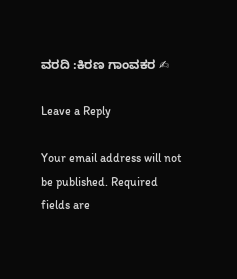ವರದಿ :ಕಿರಣ ಗಾಂವಕರ ✍

Leave a Reply

Your email address will not be published. Required fields are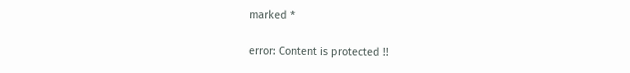marked *

error: Content is protected !!